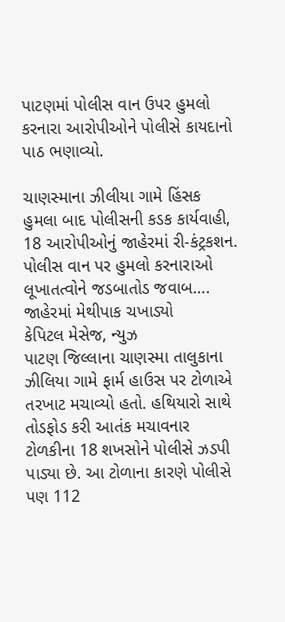પાટણમાં પોલીસ વાન ઉપર હુમલો કરનારા આરોપીઓને પોલીસે કાયદાનો પાઠ ભણાવ્યો.

ચાણસ્માના ઝીલીયા ગામે હિંસક હુમલા બાદ પોલીસની કડક કાર્યવાહી, 18 આરોપીઓનું જાહેરમાં રી-કંટ્રકશન.
પોલીસ વાન પર હુમલો કરનારાઓ લૂખાતત્વોને જડબાતોડ જવાબ…. જાહેરમાં મેથીપાક ચખાડ્યો
કેપિટલ મેસેજ, ન્યુઝ
પાટણ જિલ્લાના ચાણસ્મા તાલુકાના ઝીલિયા ગામે ફાર્મ હાઉસ પર ટોળાએ તરખાટ મચાવ્યો હતો. હથિયારો સાથે તોડફોડ કરી આતંક મચાવનાર ટોળકીના 18 શખસોને પોલીસે ઝડપી પાડ્યા છે. આ ટોળાના કારણે પોલીસે પણ 112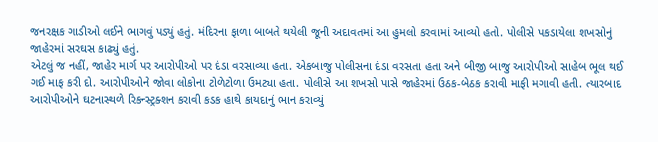જનરક્ષક ગાડીઓ લઈને ભાગવું પડ્યું હતું. મંદિરના ફાળા બાબતે થયેલી જૂની અદાવતમાં આ હુમલો કરવામાં આવ્યો હતો. પોલીસે પકડાયેલા શખસોનું જાહેરમાં સરઘસ કાઢ્યું હતું.
એટલું જ નહીં, જાહેર માર્ગ પર આરોપીઓ પર દંડા વરસાવ્યા હતા. એકબાજુ પોલીસના દંડા વરસતા હતા અને બીજી બાજુ આરોપીઓ સાહેબ ભૂલ થઈ ગઈ માફ કરી દો. આરોપીઓને જોવા લોકોના ટોળેટોળા ઉમટ્યા હતા. પોલીસે આ શખસો પાસે જાહેરમાં ઉઠક-બેઠક કરાવી માફી મગાવી હતી. ત્યારબાદ આરોપીઓને ઘટનાસ્થળે રિકન્સ્ટ્રક્શન કરાવી કડક હાથે કાયદાનું ભાન કરાવ્યું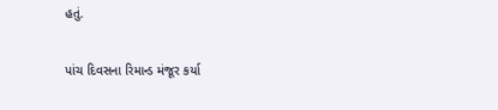હતું.

પાંચ દિવસના રિમાન્ડ મંજૂર કર્યા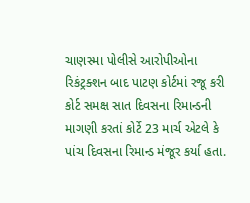ચાણસ્મા પોલીસે આરોપીઓના રિકંટ્રક્શન બાદ પાટણ કોર્ટમાં રજૂ કરી કોર્ટ સમક્ષ સાત દિવસના રિમાન્ડની માગણી કરતાં કોર્ટે 23 માર્ચ એટલે કે પાંચ દિવસના રિમાન્ડ મંજૂર કર્યા હતા.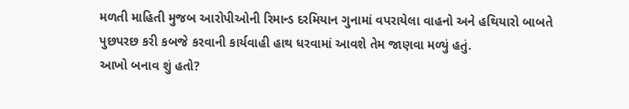મળતી માહિતી મુજબ આરોપીઓની રિમાન્ડ દરમિયાન ગુનામાં વપરાયેલા વાહનો અને હથિયારો બાબતે પુછપરછ કરી કબજે કરવાની કાર્યવાહી હાથ ધરવામાં આવશે તેમ જાણવા મળ્યું હતું.
આખો બનાવ શું હતો?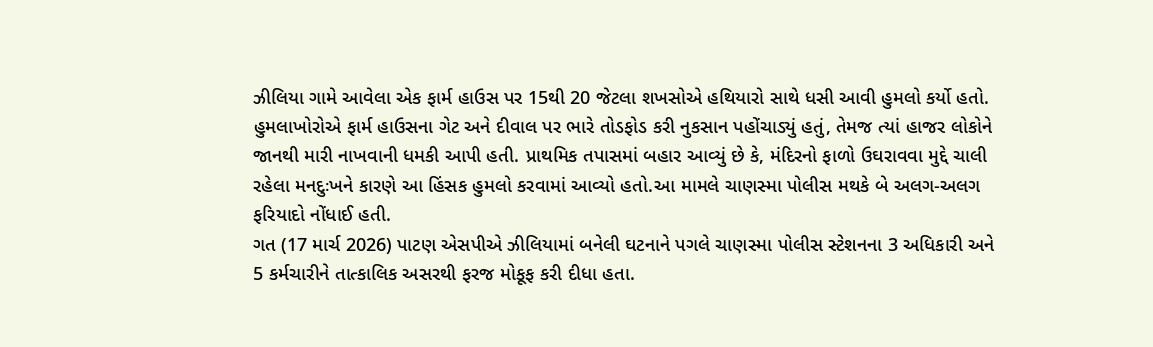ઝીલિયા ગામે આવેલા એક ફાર્મ હાઉસ પર 15થી 20 જેટલા શખસોએ હથિયારો સાથે ધસી આવી હુમલો કર્યો હતો. હુમલાખોરોએ ફાર્મ હાઉસના ગેટ અને દીવાલ પર ભારે તોડફોડ કરી નુકસાન પહોંચાડ્યું હતું, તેમજ ત્યાં હાજર લોકોને જાનથી મારી નાખવાની ધમકી આપી હતી. પ્રાથમિક તપાસમાં બહાર આવ્યું છે કે, મંદિરનો ફાળો ઉઘરાવવા મુદ્દે ચાલી રહેલા મનદુઃખને કારણે આ હિંસક હુમલો કરવામાં આવ્યો હતો.આ મામલે ચાણસ્મા પોલીસ મથકે બે અલગ-અલગ ફરિયાદો નોંધાઈ હતી.
ગત (17 માર્ચ 2026) પાટણ એસપીએ ઝીલિયામાં બનેલી ઘટનાને પગલે ચાણસ્મા પોલીસ સ્ટેશનના 3 અધિકારી અને 5 કર્મચારીને તાત્કાલિક અસરથી ફરજ મોકૂફ કરી દીધા હતા.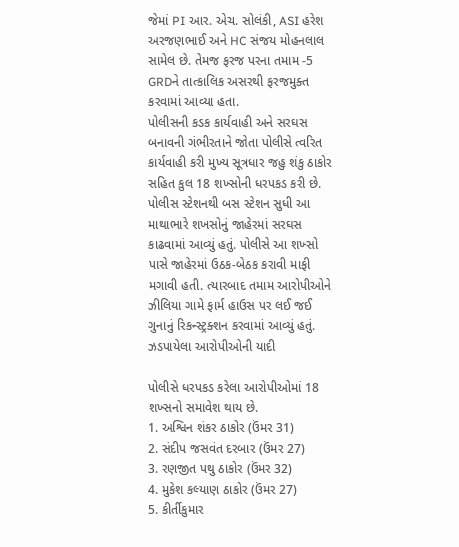જેમાં PI આર. એચ. સોલંકી, ASI હરેશ અરજણભાઈ અને HC સંજય મોહનલાલ સામેલ છે. તેમજ ફરજ પરના તમામ -5 GRDને તાત્કાલિક અસરથી ફરજમુક્ત કરવામાં આવ્યા હતા.
પોલીસની કડક કાર્યવાહી અને સરઘસ
બનાવની ગંભીરતાને જોતા પોલીસે ત્વરિત કાર્યવાહી કરી મુખ્ય સૂત્રધાર જહુ શંકુ ઠાકોર સહિત કુલ 18 શખ્સોની ધરપકડ કરી છે. પોલીસ સ્ટેશનથી બસ સ્ટેશન સુધી આ માથાભારે શખસોનું જાહેરમાં સરઘસ કાઢવામાં આવ્યું હતું. પોલીસે આ શખ્સો પાસે જાહેરમાં ઉઠક-બેઠક કરાવી માફી મગાવી હતી. ત્યારબાદ તમામ આરોપીઓને ઝીલિયા ગામે ફાર્મ હાઉસ પર લઈ જઈ ગુનાનું રિકન્સ્ટ્રક્શન કરવામાં આવ્યું હતું.
ઝડપાયેલા આરોપીઓની યાદી

પોલીસે ધરપકડ કરેલા આરોપીઓમાં 18 શખ્સનો સમાવેશ થાય છે.
1. અશ્વિન શંકર ઠાકોર (ઉંમર 31)
2. સંદીપ જસવંત દરબાર (ઉંમર 27)
3. રણજીત પથુ ઠાકોર (ઉંમર 32)
4. મુકેશ કલ્યાણ ઠાકોર (ઉંમર 27)
5. કીર્તીકુમાર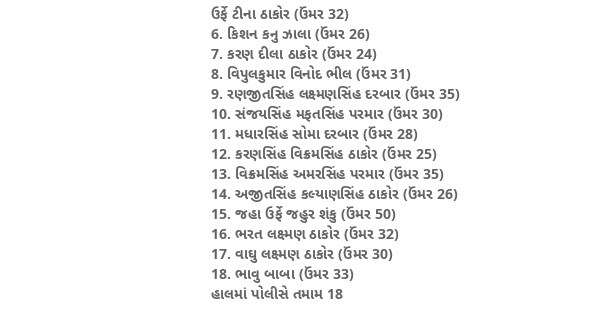ઉર્ફે ટીના ઠાકોર (ઉંમર 32)
6. કિશન કનુ ઝાલા (ઉંમર 26)
7. કરણ દીલા ઠાકોર (ઉંમર 24)
8. વિપુલકુમાર વિનોદ ભીલ (ઉંમર 31)
9. રણજીતસિંહ લક્ષ્મણસિંહ દરબાર (ઉંમર 35)
10. સંજયસિંહ મફતસિંહ પરમાર (ઉંમર 30)
11. મધારસિંહ સોમા દરબાર (ઉંમર 28)
12. કરણસિંહ વિક્રમસિંહ ઠાકોર (ઉંમર 25)
13. વિક્રમસિંહ અમરસિંહ પરમાર (ઉંમર 35)
14. અજીતસિંહ કલ્યાણસિંહ ઠાકોર (ઉંમર 26)
15. જહા ઉર્ફે જહુર શંકુ (ઉંમર 50)
16. ભરત લક્ષ્મણ ઠાકોર (ઉંમર 32)
17. વાઘુ લક્ષ્મણ ઠાકોર (ઉંમર 30)
18. ભાવુ બાબા (ઉંમર 33)
હાલમાં પોલીસે તમામ 18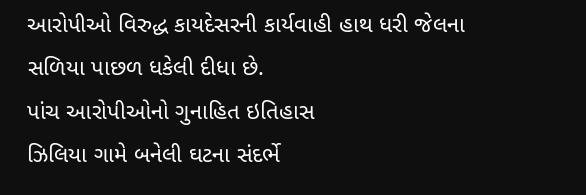આરોપીઓ વિરુદ્ધ કાયદેસરની કાર્યવાહી હાથ ધરી જેલના સળિયા પાછળ ધકેલી દીધા છે.
પાંચ આરોપીઓનો ગુનાહિત ઇતિહાસ
ઝિલિયા ગામે બનેલી ઘટના સંદર્ભે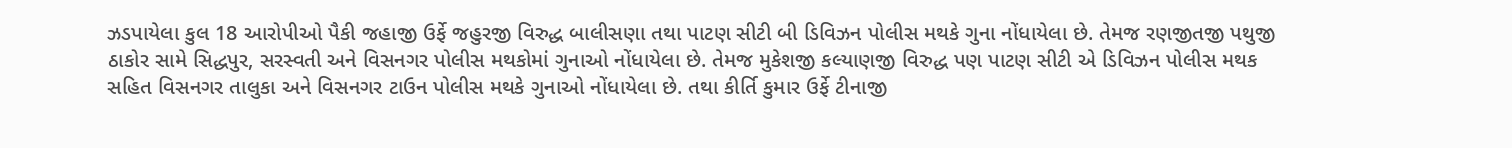ઝડપાયેલા કુલ 18 આરોપીઓ પૈકી જહાજી ઉર્ફે જહુરજી વિરુદ્ધ બાલીસણા તથા પાટણ સીટી બી ડિવિઝન પોલીસ મથકે ગુના નોંધાયેલા છે. તેમજ રણજીતજી પથુજી ઠાકોર સામે સિદ્ધપુર, સરસ્વતી અને વિસનગર પોલીસ મથકોમાં ગુનાઓ નોંધાયેલા છે. તેમજ મુકેશજી કલ્યાણજી વિરુદ્ધ પણ પાટણ સીટી એ ડિવિઝન પોલીસ મથક સહિત વિસનગર તાલુકા અને વિસનગર ટાઉન પોલીસ મથકે ગુનાઓ નોંધાયેલા છે. તથા કીર્તિ કુમાર ઉર્ફે ટીનાજી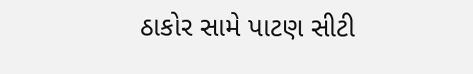ઠાકોર સામે પાટણ સીટી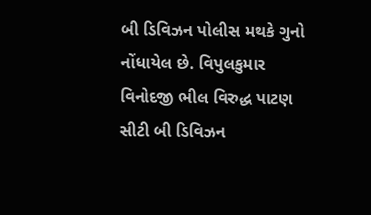બી ડિવિઝન પોલીસ મથકે ગુનો નોંધાયેલ છે. વિપુલકુમાર વિનોદજી ભીલ વિરુદ્ધ પાટણ સીટી બી ડિવિઝન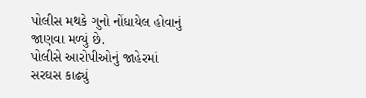પોલીસ મથકે ગુનો નોંધાયેલ હોવાનું જાણવા મળ્યું છે.
પોલીસે આરોપીઓનું જાહેરમાં સરઘસ કાઢ્યું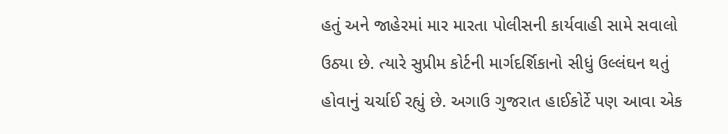હતું અને જાહેરમાં માર મારતા પોલીસની કાર્યવાહી સામે સવાલો ઉઠ્યા છે. ત્યારે સુપ્રીમ કોર્ટની માર્ગદર્શિકાનો સીધું ઉલ્લંઘન થતું હોવાનું ચર્ચાઈ રહ્યું છે. અગાઉ ગુજરાત હાઈકોર્ટે પણ આવા એક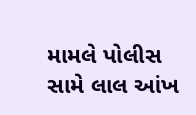મામલે પોલીસ સામે લાલ આંખ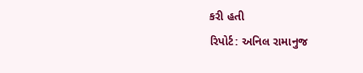કરી હતી
રિપોર્ટ: અનિલ રામાનુજ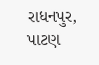રાધનપુર, પાટણ